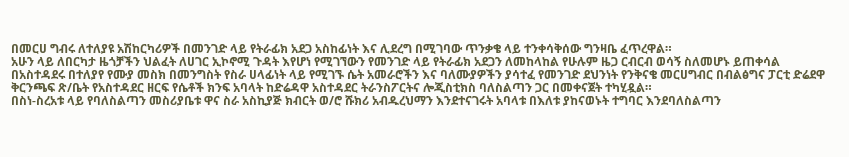በመርሀ ግብሩ ለተለያዩ አሽከርካሪዎች በመንገድ ላይ የትራፊክ አደጋ አስከፊነት እና ሊደረግ በሚገባው ጥንቃቄ ላይ ተንቀሳቅሰው ግንዛቤ ፈጥረዋል።
አሁን ላይ ለበርካታ ዜጎቻችን ህልፈት ለሀገር ኢኮኖሚ ጉዳት እየሆነ የሚገኘውን የመንገድ ላይ የትራፊክ አደጋን ለመከላከል የሁሉም ዜጋ ርብርብ ወሳኝ ስለመሆኑ ይጠቀሳል በአስተዳደሩ በተለያየ የሙያ መስክ በመንግስት የስራ ሀላፊነት ላይ የሚገኙ ሴት አመራሮችን እና ባለሙያዎችን ያሳተፈ የመንገድ ደህንነት የንቅናቄ መርሀግብር በብልፅግና ፓርቲ ድሬደዋ ቅርንጫፍ ጽ/ቤት የአስተዳደር ዘርፍ የሴቶች ክንፍ አባላት ከድሬዳዋ አስተዳደር ትራንስፖርትና ሎጂስቲክስ ባለስልጣን ጋር በመቀናጀት ተካሂዷል።
በስነ-ስረአቱ ላይ የባለስልጣን መስሪያቤቱ ዋና ስራ አስኪያጅ ክብርት ወ/ሮ ሹክሪ አብዱረህማን እንደተናገሩት አባላቱ በእለቱ ያከናወኑት ተግባር እንደባለስልጣን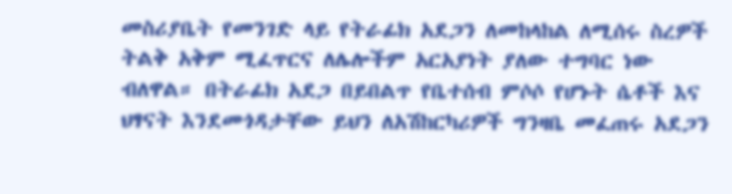መስሪያቤት የመንገድ ላይ የትራፊክ አደጋን ለመከላከል ለሚሰሩ ስረዎች ትልቅ አቅም ሚፈጥርና ለሌሎችም አርአያነት ያለው ተግባር ነው ብለዋል። በትራፊክ አደጋ በይበልጥ የቤተሰብ ምሶሶ የሆኑት ሴቶች እና ህፃናት እንደመጎዳታቸው ይህን ለአሽከርካሪዎች ግንዛቤ መፈጠሩ አደጋን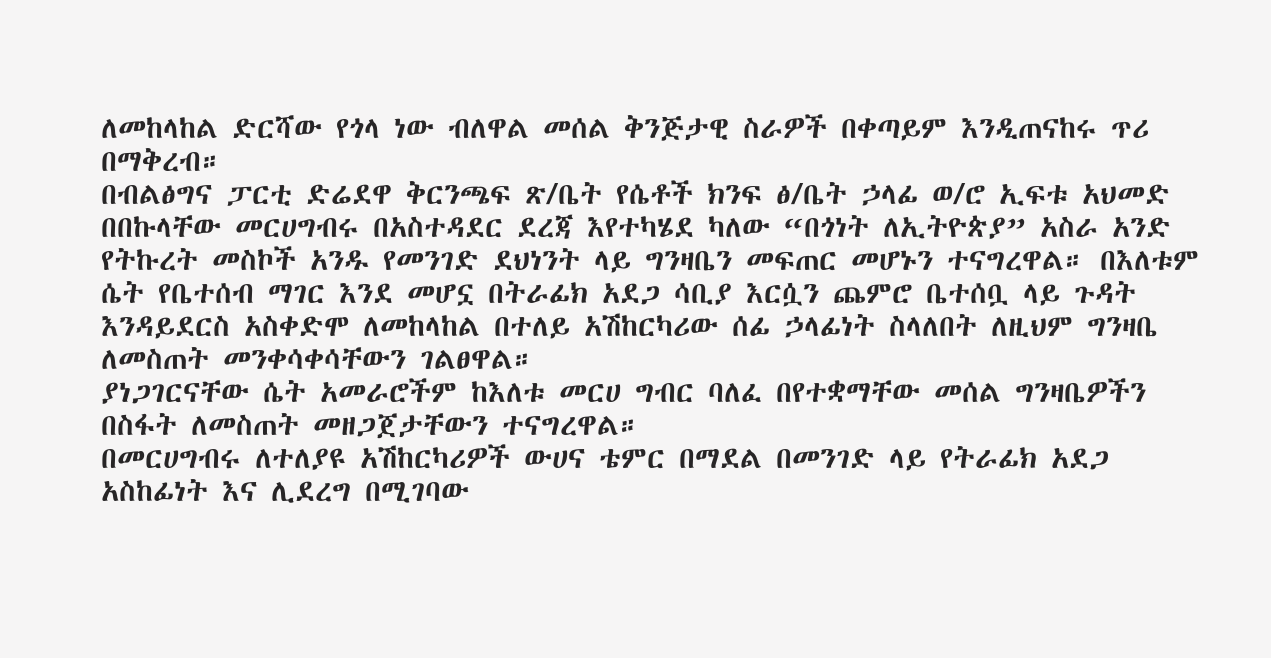ለመከላከል ድርሻው የጎላ ነው ብለዋል መሰል ቅንጅታዊ ስራዎች በቀጣይም እንዲጠናከሩ ጥሪ በማቅረብ።
በብልፅግና ፓርቲ ድሬደዋ ቅርንጫፍ ጽ/ቤት የሴቶች ክንፍ ፅ/ቤት ኃላፊ ወ/ሮ ኢፍቱ አህመድ በበኩላቸው መርሀግብሩ በአስተዳደር ደረጃ እየተካሄደ ካለው “በጎነት ለኢትዮጵያ” አስራ አንድ የትኩረት መስኮች አንዱ የመንገድ ደህነንት ላይ ግንዛቤን መፍጠር መሆኑን ተናግረዋል። በእለቱም ሴት የቤተሰብ ማገር እንደ መሆኗ በትራፊክ አደጋ ሳቢያ እርሷን ጨምሮ ቤተሰቧ ላይ ጉዳት እንዳይደርስ አስቀድሞ ለመከላከል በተለይ አሽከርካሪው ሰፊ ኃላፊነት ስላለበት ለዚህም ግንዛቤ ለመስጠት መንቀሳቀሳቸውን ገልፀዋል።
ያነጋገርናቸው ሴት አመራሮችም ከእለቱ መርሀ ግብር ባለፈ በየተቋማቸው መሰል ግንዛቤዎችን በስፋት ለመስጠት መዘጋጀታቸውን ተናግረዋል።
በመርሀግብሩ ለተለያዩ አሽከርካሪዎች ውሀና ቴምር በማደል በመንገድ ላይ የትራፊክ አደጋ አስከፊነት እና ሊደረግ በሚገባው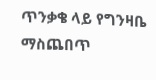ጥንቃቄ ላይ የግንዛቤ ማስጨበጥ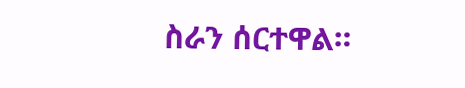ስራን ሰርተዋል።